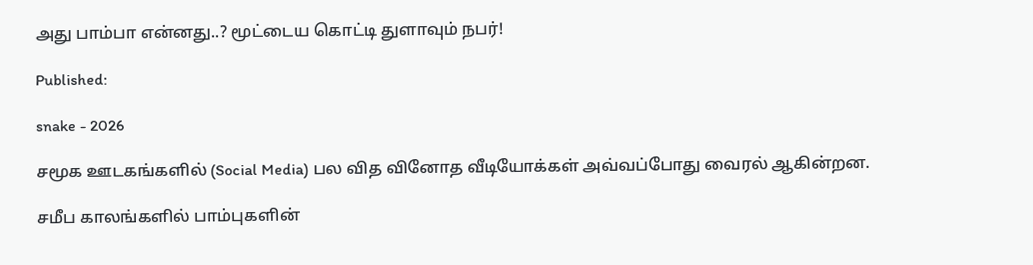அது பாம்பா என்னது..? மூட்டைய கொட்டி துளாவும் நபர்!

Published:

snake - 2026

சமூக ஊடகங்களில் (Social Media) பல வித வினோத வீடியோக்கள் அவ்வப்போது வைரல் ஆகின்றன.

சமீப காலங்களில் பாம்புகளின்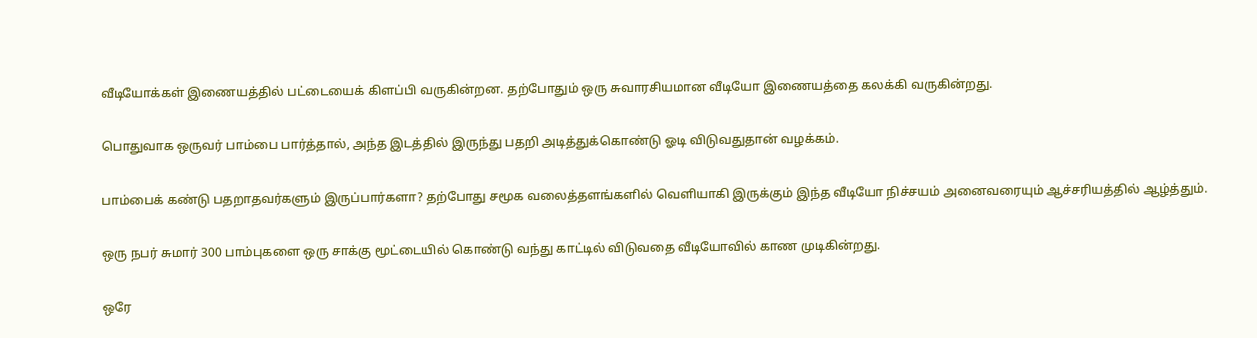வீடியோக்கள் இணையத்தில் பட்டையைக் கிளப்பி வருகின்றன. தற்போதும் ஒரு சுவாரசியமான வீடியோ இணையத்தை கலக்கி வருகின்றது.

பொதுவாக ஒருவர் பாம்பை பார்த்தால், அந்த இடத்தில் இருந்து பதறி அடித்துக்கொண்டு ஓடி விடுவதுதான் வழக்கம்.

பாம்பைக் கண்டு பதறாதவர்களும் இருப்பார்களா? தற்போது சமூக வலைத்தளங்களில் வெளியாகி இருக்கும் இந்த வீடியோ நிச்சயம் அனைவரையும் ஆச்சரியத்தில் ஆழ்த்தும்.

ஒரு நபர் சுமார் 300 பாம்புகளை ஒரு சாக்கு மூட்டையில் கொண்டு வந்து காட்டில் விடுவதை வீடியோவில் காண முடிகின்றது.

ஒரே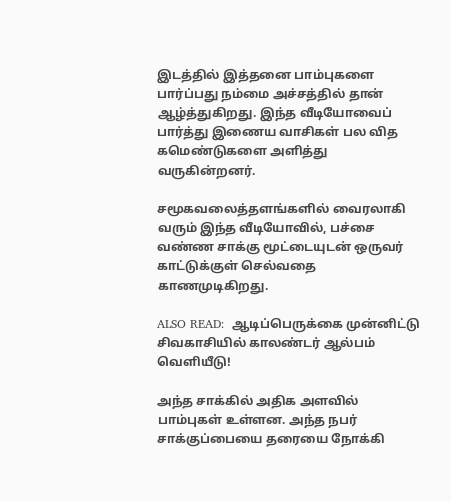இடத்தில் இத்தனை பாம்புகளை பார்ப்பது நம்மை அச்சத்தில் தான் ஆழ்த்துகிறது. இந்த வீடியோவைப் பார்த்து இணைய வாசிகள் பல வித கமெண்டுகளை அளித்து வருகின்றனர்.

சமூகவலைத்தளங்களில் வைரலாகி வரும் இந்த வீடியோவில், பச்சை வண்ண சாக்கு மூட்டையுடன் ஒருவர் காட்டுக்குள் செல்வதை காணமுடிகிறது.

ALSO READ:  ஆடிப்பெருக்கை முன்னிட்டு சிவகாசியில் காலண்டர் ஆல்பம் வெளியீடு!

அந்த சாக்கில் அதிக அளவில் பாம்புகள் உள்ளன. அந்த நபர் சாக்குப்பையை தரையை நோக்கி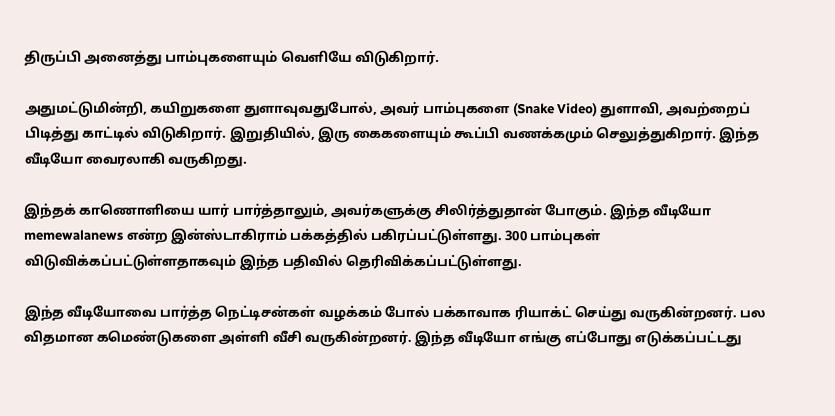திருப்பி அனைத்து பாம்புகளையும் வெளியே விடுகிறார்.

அதுமட்டுமின்றி, கயிறுகளை துளாவுவதுபோல், அவர் பாம்புகளை (Snake Video) துளாவி, அவற்றைப் பிடித்து காட்டில் விடுகிறார். இறுதியில், இரு கைகளையும் கூப்பி வணக்கமும் செலுத்துகிறார். இந்த வீடியோ வைரலாகி வருகிறது.

இந்தக் காணொளியை யார் பார்த்தாலும், அவர்களுக்கு சிலிர்த்துதான் போகும். இந்த வீடியோ memewalanews என்ற இன்ஸ்டாகிராம் பக்கத்தில் பகிரப்பட்டுள்ளது. 300 பாம்புகள் விடுவிக்கப்பட்டுள்ளதாகவும் இந்த பதிவில் தெரிவிக்கப்பட்டுள்ளது.

இந்த வீடியோவை பார்த்த நெட்டிசன்கள் வழக்கம் போல் பக்காவாக ரியாக்ட் செய்து வருகின்றனர். பல விதமான கமெண்டுகளை அள்ளி வீசி வருகின்றனர். இந்த வீடியோ எங்கு எப்போது எடுக்கப்பட்டது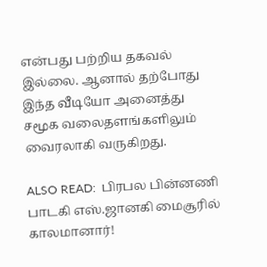என்பது பற்றிய தகவல் இல்லை. ஆனால் தற்போது இந்த வீடியோ அனைத்து சமூக வலைதளங்களிலும் வைரலாகி வருகிறது.

ALSO READ:  பிரபல பின்னணி பாடகி எஸ்.ஜானகி மைசூரில் காலமானார்!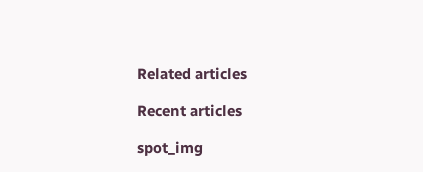Related articles

Recent articles

spot_img